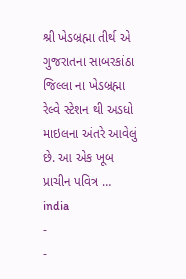શ્રી ખેડબ્રહ્મા તીર્થ એ ગુજરાતના સાબરકાંઠા જિલ્લા ના ખેડબ્રહ્મા રેલ્વે સ્ટેશન થી અડધો માઇલના અંતરે આવેલું છે. આ એક ખૂબ પ્રાચીન પવિત્ર …
india
-
-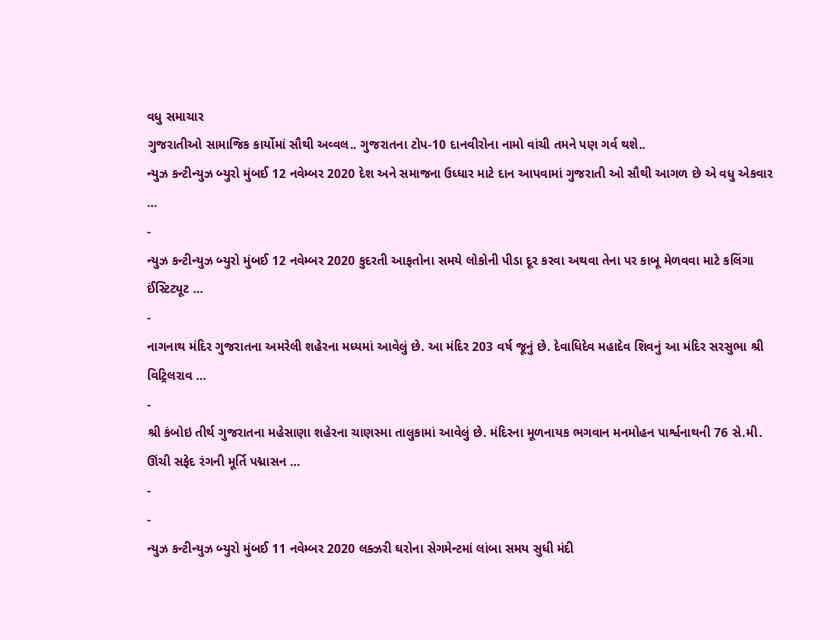વધુ સમાચાર
ગુજરાતીઓ સામાજિક કાર્યોમાં સૌથી અવ્વલ.. ગુજરાતના ટોપ-10 દાનવીરોના નામો વાંચી તમને પણ ગર્વ થશે..
ન્યુઝ કન્ટીન્યુઝ બ્યુરો મુંબઈ 12 નવેમ્બર 2020 દેશ અને સમાજના ઉધ્ધાર માટે દાન આપવામાં ગુજરાતી ઓ સૌથી આગળ છે એ વધુ એકવાર …
-
ન્યુઝ કન્ટીન્યુઝ બ્યુરો મુંબઈ 12 નવેમ્બર 2020 કુદરતી આફતોના સમયે લોકોની પીડા દૂર કરવા અથવા તેના પર કાબૂ મેળવવા માટે કલિંગા ઈંસ્ટિટ્યૂટ …
-
નાગનાથ મંદિર ગુજરાતના અમરેલી શહેરના મધ્યમાં આવેલું છે. આ મંદિર 203 વર્ષ જૂનું છે. દેવાધિદેવ મહાદેવ શિવનું આ મંદિર સરસુભા શ્રી વિટ્રિલરાવ …
-
શ્રી કંબોઇ તીર્થ ગુજરાતના મહેસાણા શહેરના ચાણસ્મા તાલુકામાં આવેલું છે. મંદિરના મૂળનાયક ભગવાન મનમોહન પાર્શ્વનાથની 76 સે.મી. ઊંચી સફેદ રંગની મૂર્તિ પદ્માસન …
-
-
ન્યુઝ કન્ટીન્યુઝ બ્યુરો મુંબઈ 11 નવેમ્બર 2020 લક્ઝરી ઘરોના સેગમેન્ટમાં લાંબા સમય સુધી મંદી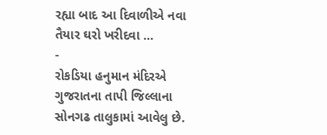રહ્યા બાદ આ દિવાળીએ નવા તૈયાર ઘરો ખરીદવા …
-
રોકડિયા હનુમાન મંદિરએ ગુજરાતના તાપી જિલ્લાના સોનગઢ તાલુકામાં આવેલુ છે.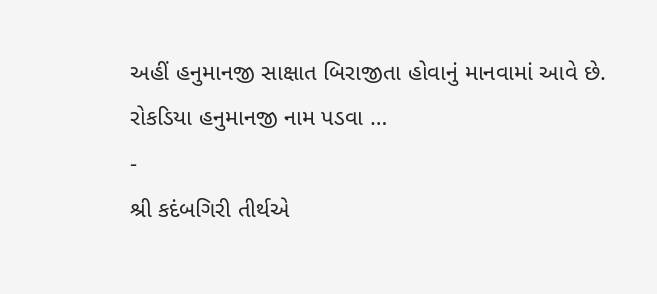અહીં હનુમાનજી સાક્ષાત બિરાજીતા હોવાનું માનવામાં આવે છે. રોકડિયા હનુમાનજી નામ પડવા …
-
શ્રી કદંબગિરી તીર્થએ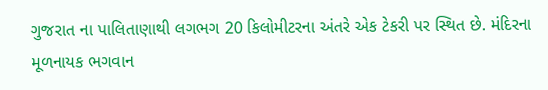ગુજરાત ના પાલિતાણાથી લગભગ 20 કિલોમીટરના અંતરે એક ટેકરી પર સ્થિત છે. મંદિરના મૂળનાયક ભગવાન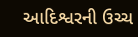આદિશ્વરની ઉચ્ચ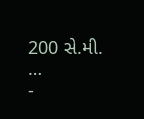200 સે.મી. …
-